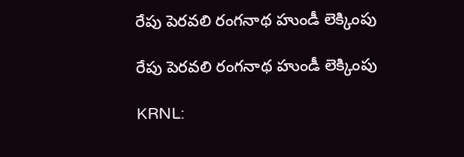రేపు పెరవలి రంగనాథ హుండీ లెక్కింపు

రేపు పెరవలి రంగనాథ హుండీ లెక్కింపు

KRNL: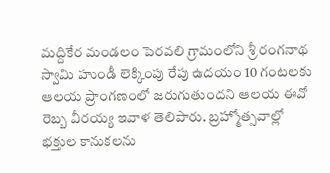మద్దికేర మండలం పెరవలి గ్రామంలోని శ్రీ రంగనాథ స్వామి హుండీ లెక్కింపు రేపు ఉదయం 10 గంటలకు ఆలయ ప్రాంగణంలో జరుగుతుందని ఆలయ ఈవో రెబ్బ వీరయ్య ఇవాళ తెలిపారు. బ్రహ్మోత్సవాల్లో భక్తుల కానుకలను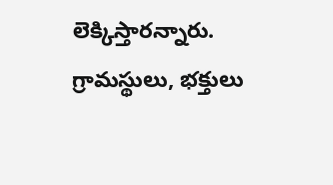లెక్కిస్తారన్నారు. గ్రామస్థులు, భక్తులు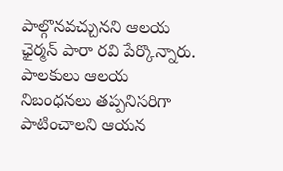పాల్గొనవచ్చునని ఆలయ ఛైర్మన్ పారా రవి పేర్కొన్నారు. పాలకులు ఆలయ నిబంధనలు తప్పనిసరిగా పాటించాలని ఆయన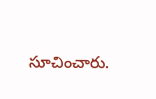సూచించారు.